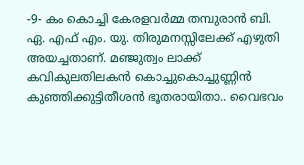-9- കം കൊച്ചി കേരളവർമ്മ തമ്പുരാൻ ബി. ഏ. എഫ് എം. യു. തിരുമനസ്സിലേക്ക് എഴുതി അയച്ചതാണ്. മഞ്ജുത്വം ലാക്ക് കവികുലതിലകൻ കൊച്ചുകൊച്ചുണ്ണിൻ കുഞ്ഞിക്കുട്ടിതീശൻ ഭൂതരായിതാ.. വൈഭവം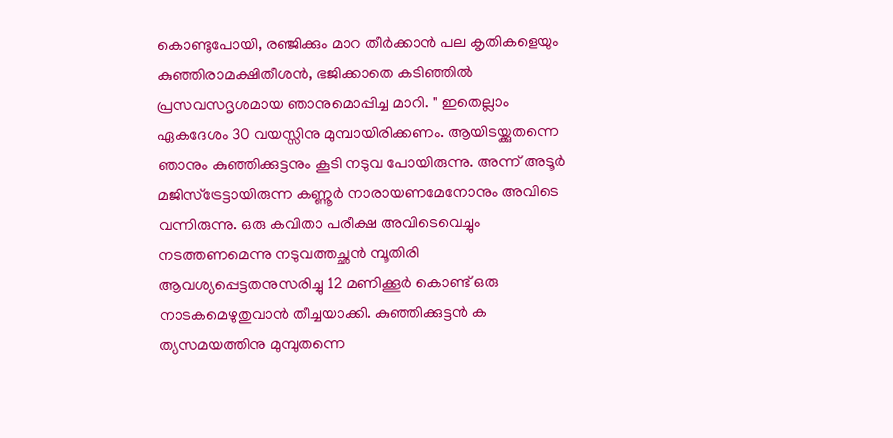കൊണ്ടുപോയി, രഞ്ജിക്കും മാറ തീർക്കാൻ പല കൃതികളെയും കുഞ്ഞിരാമക്ഷിതീശൻ, ഭജിക്കാതെ കടിഞ്ഞിൽ പ്രസവസദൃശമായ ഞാനുമൊപ്പിച്ച മാറി. " ഇതെല്ലാം ഏകദേശം 30 വയസ്സിനു മുമ്പായിരിക്കണം. ആയിടയ്ക്കുതന്നെ ഞാനും കുഞ്ഞിക്കുട്ടനും കൂടി നടുവ പോയിരുന്നു. അന്ന് അടൂർ മജിസ്ട്രേട്ടായിരുന്ന കണ്ണൂർ നാരായണമേനോനും അവിടെ വന്നിരുന്നു. ഒരു കവിതാ പരീക്ഷ അവിടെവെച്ചും നടത്തണമെന്നു നടുവത്തച്ഛൻ മ്പൂതിരി ആവശ്യപ്പെട്ടതനുസരിച്ചു 12 മണിക്കൂർ കൊണ്ട് ഒരു നാടകമെഴുതുവാൻ തീച്ചയാക്കി. കുഞ്ഞിക്കുട്ടൻ ക ത്യസമയത്തിനു മുമ്പുതന്നെ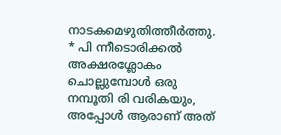നാടകമെഴുതിത്തീർത്തു. * പി ന്നീടൊരിക്കൽ അക്ഷരശ്ലോകം ചൊല്ലുമ്പോൾ ഒരു നമ്പൂതി രി വരികയും, അപ്പോൾ ആരാണ് അത്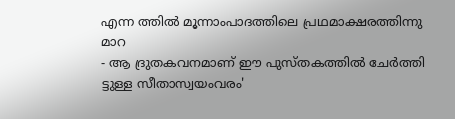എന്ന ത്തിൽ മൂന്നാംപാദത്തിലെ പ്രഥമാക്ഷരത്തിന്നു മാറ
- ആ ദ്രുതകവനമാണ് ഈ പുസ്തകത്തിൽ ചേർത്തി
ട്ടുള്ള സീതാസ്വയംവരം'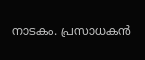നാടകം. പ്രസാധകൻ